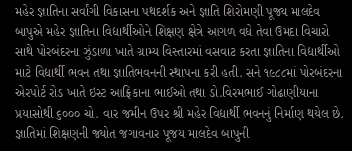મહેર જ્ઞાતિના સર્વાંગી વિકાસના પથદર્શક અને જ્ઞાતિ શિરોમણી પૂજ્ય માલદેવ બાપુએ મહેર જ્ઞાતિના વિદ્યાર્થીઓને શિક્ષણ ક્ષેત્રે આગળ વધે તેવા ઉમદા વિચારો સાથે પોરબંદરના ઝુંડાળા ખાતે ગ્રામ્ય વિસ્તારમાં વસવાટ કરતા જ્ઞાતિના વિદ્યાર્થીઓ માટે વિદ્યાર્થી ભવન તથા જ્ઞાતિભવનની સ્થાપના કરી હતી. સને ૧૯૮૮માં પોરબંદરના એરપોર્ટ રોડ ખાતે ઇસ્ટ આફ્રિકાના ભાઈઓ તથા ડો.વિરમભાઈ ગોઢાણીયાના પ્રયાસોથી ૬૦૦૦ ચો. વાર જમીન ઉપર શ્રી મહેર વિદ્યાર્થી ભવનનું નિર્માણ થયેલ છે.
જ્ઞાતિમાં શિક્ષણની જ્યોત જગાવનાર પૂજય માલદેવ બાપુની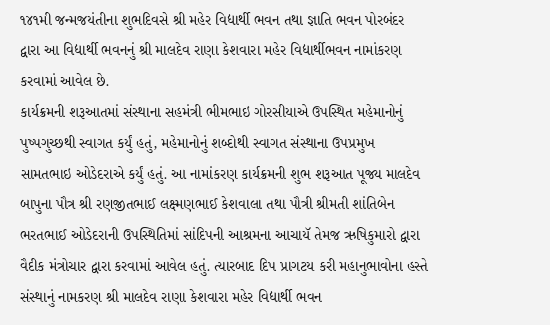૧૪૧મી જન્મજયંતીના શુભદિવસે શ્રી મહેર વિદ્યાર્થી ભવન તથા જ્ઞાતિ ભવન પોરબંદર દ્વારા આ વિદ્યાર્થી ભવનનું શ્રી માલદેવ રાણા કેશવારા મહેર વિદ્યાર્થીભવન નામાંકરણ કરવામાં આવેલ છે.
કાર્યક્રમની શરૂઆતમાં સંસ્થાના સહમંત્રી ભીમભાઇ ગોરસીયાએ ઉપસ્થિત મહેમાનોનું પુષ્પગુચ્છથી સ્વાગત કર્યું હતું, મહેમાનોનું શબ્દોથી સ્વાગત સંસ્થાના ઉપપ્રમુખ સામતભાઇ ઓડેદરાએ કર્યું હતું. આ નામાંકરણ કાર્યક્રમની શુભ શરૂઆત પૂજ્ય માલદેવ બાપુના પૌત્ર શ્રી રણજીતભાઈ લક્ષ્મણભાઈ કેશવાલા તથા પૌત્રી શ્રીમતી શાંતિબેન ભરતભાઈ ઓડેદરાની ઉપસ્થિતિમાં સાંદિપની આશ્રમના આચાયૅ તેમજ ઋષિકુમારો દ્વારા વૈદીક મંત્રોચાર દ્વારા કરવામાં આવેલ હતું. ત્યારબાદ દિપ પ્રાગટય કરી મહાનુભાવોના હસ્તે સંસ્થાનું નામકરણ શ્રી માલદેવ રાણા કેશવારા મહેર વિદ્યાર્થી ભવન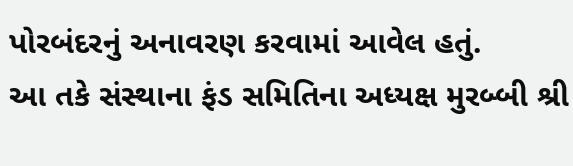પોરબંદરનું અનાવરણ કરવામાં આવેલ હતું.
આ તકે સંસ્થાના ફંડ સમિતિના અધ્યક્ષ મુરબ્બી શ્રી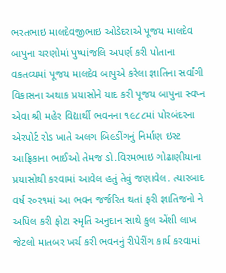ભરતભાઇ માલદેવજીભાઇ ઓડેદરાએ પૂજય માલદેવ બાપુના ચરણોમાં પુષ્પાંજલિ અપર્ણ કરી પોતાના વકતવ્યમાં પૂજય માલદેવ બાપુએ કરેલા જ્ઞાતિના સર્વાંગી વિકાસના અથાક પ્રયાસોને યાદ કરી પૂજય બાપુના સ્વપ્ન એવા શ્રી મહેર વિદ્યાર્થી ભવનના ૧૯૮૮માં પોરબંદરના એરપોર્ટ રોડ ખાતે અલગ બિ૯ડીંગનું નિર્માણ ઇસ્ટ આફ્રિકાના ભાઈઓ તેમજ ડો.વિરમભાઇ ગોઢાણીયાના પ્રયાસોથી કરવામાં આવેલ હતું તેવું જણાવેલ. ત્યારબાદ વર્ષ ર૦ર૧માં આ ભવન જર્જરિત થતાં ફરી જ્ઞાતિજનો ને અપિલ કરી ફોટા સ્મૃતિ અનુદાન સાથે કુલ એંશી લાખ જેટલો માતબર ખર્ચ કરી ભવનનું રીપેરીંગ કાર્ય કરવામાં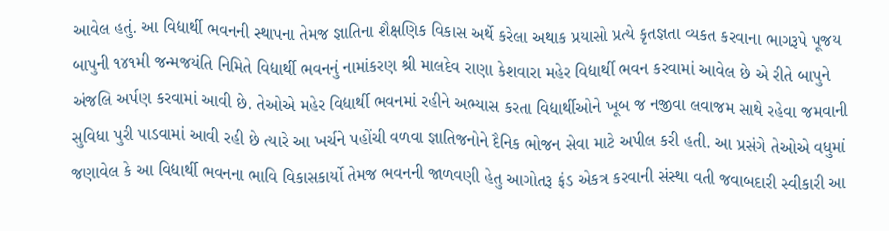આવેલ હતું. આ વિદ્યાર્થી ભવનની સ્થાપના તેમજ જ્ઞાતિના શૈક્ષણિક વિકાસ અર્થે કરેલા અથાક પ્રયાસો પ્રત્યે કૃતજ્ઞતા વ્યકત કરવાના ભાગરૂપે પૂજય બાપુની ૧૪૧મી જન્મજયંતિ નિમિતે વિદ્યાર્થી ભવનનું નામાંકરણ શ્રી માલદેવ રાણા કેશવારા મહેર વિદ્યાર્થી ભવન કરવામાં આવેલ છે એ રીતે બાપુને અંજલિ અર્પણ કરવામાં આવી છે. તેઓએ મહેર વિદ્યાર્થી ભવનમાં રહીને અભ્યાસ કરતા વિદ્યાર્થીઓને ખૂબ જ નજીવા લવાજમ સાથે રહેવા જમવાની સુવિધા પુરી પાડવામાં આવી રહી છે ત્યારે આ ખર્ચને પહોંચી વળવા જ્ઞાતિજનોને દૈનિક ભોજન સેવા માટે અપીલ કરી હતી. આ પ્રસંગે તેઓએ વધુમાં જણાવેલ કે આ વિદ્યાર્થી ભવનના ભાવિ વિકાસકાર્યો તેમજ ભવનની જાળવણી હેતુ આગોતરૂ ફંડ એકત્ર કરવાની સંસ્થા વતી જવાબદારી સ્વીકારી આ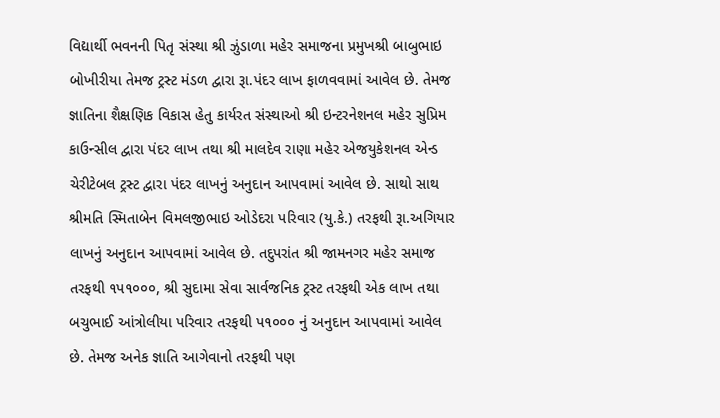વિદ્યાર્થી ભવનની પિતૃ સંસ્થા શ્રી ઝુંડાળા મહેર સમાજના પ્રમુખશ્રી બાબુભાઇ બોખીરીયા તેમજ ટ્રસ્ટ મંડળ દ્વારા રૂા.પંદર લાખ ફાળવવામાં આવેલ છે. તેમજ જ્ઞાતિના શૈક્ષણિક વિકાસ હેતુ કાર્યરત સંસ્થાઓ શ્રી ઇન્ટરનેશનલ મહેર સુપ્રિમ કાઉન્સીલ દ્વારા પંદર લાખ તથા શ્રી માલદેવ રાણા મહેર એજયુકેશનલ એન્ડ ચેરીટેબલ ટ્રસ્ટ દ્વારા પંદર લાખનું અનુદાન આપવામાં આવેલ છે. સાથો સાથ શ્રીમતિ સ્મિતાબેન વિમલજીભાઇ ઓડેદરા પરિવાર (યુ.કે.) તરફથી રૂા.અગિયાર લાખનું અનુદાન આપવામાં આવેલ છે. તદુપરાંત શ્રી જામનગર મહેર સમાજ તરફથી ૧પ૧૦૦૦, શ્રી સુદામા સેવા સાર્વજનિક ટ્રસ્ટ તરફથી એક લાખ તથા બચુભાઈ આંત્રોલીયા પરિવાર તરફથી પ૧૦૦૦ નું અનુદાન આપવામાં આવેલ છે. તેમજ અનેક જ્ઞાતિ આગેવાનો તરફથી પણ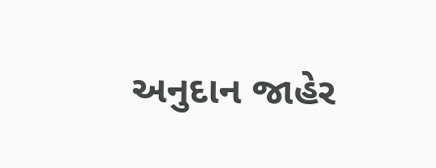અનુદાન જાહેર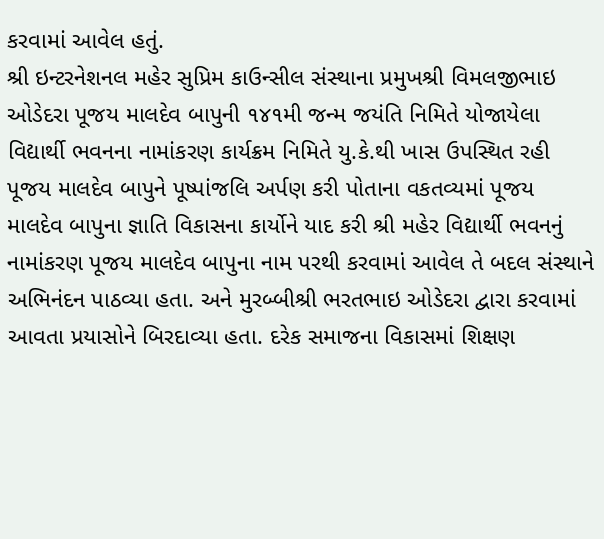કરવામાં આવેલ હતું.
શ્રી ઇન્ટરનેશનલ મહેર સુપ્રિમ કાઉન્સીલ સંસ્થાના પ્રમુખશ્રી વિમલજીભાઇ ઓડેદરા પૂજય માલદેવ બાપુની ૧૪૧મી જન્મ જયંતિ નિમિતે યોજાયેલા વિદ્યાર્થી ભવનના નામાંકરણ કાર્યક્રમ નિમિતે યુ.કે.થી ખાસ ઉપસ્થિત રહી પૂજય માલદેવ બાપુને પૂષ્પાંજલિ અર્પણ કરી પોતાના વકતવ્યમાં પૂજય માલદેવ બાપુના જ્ઞાતિ વિકાસના કાર્યોને યાદ કરી શ્રી મહેર વિદ્યાર્થી ભવનનું નામાંકરણ પૂજય માલદેવ બાપુના નામ પરથી કરવામાં આવેલ તે બદલ સંસ્થાને અભિનંદન પાઠવ્યા હતા. અને મુરબ્બીશ્રી ભરતભાઇ ઓડેદરા દ્વારા કરવામાં આવતા પ્રયાસોને બિરદાવ્યા હતા. દરેક સમાજના વિકાસમાં શિક્ષણ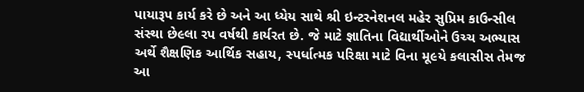પાયારૂપ કાર્ય કરે છે અને આ ધ્યેય સાથે શ્રી ઇન્ટરનેશનલ મહેર સુપ્રિમ કાઉન્સીલ સંસ્થા છે૯લા રપ વર્ષથી કાર્યરત છે. જે માટે જ્ઞાતિના વિદ્યાર્થીઓને ઉચ્ચ અભ્યાસ અર્થે શૈક્ષણિક આર્થિક સહાય, સ્પર્ધાત્મક પરિક્ષા માટે વિના મૂ૯યે કલાસીસ તેમજ આ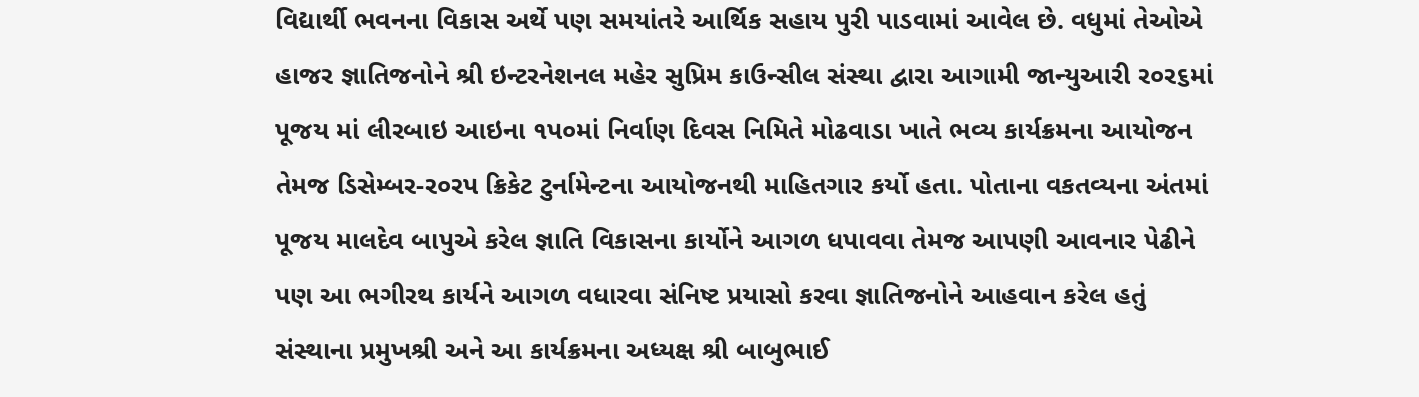વિદ્યાર્થી ભવનના વિકાસ અર્થે પણ સમયાંતરે આર્થિક સહાય પુરી પાડવામાં આવેલ છે. વધુમાં તેઓએ હાજર જ્ઞાતિજનોને શ્રી ઇન્ટરનેશનલ મહેર સુપ્રિમ કાઉન્સીલ સંસ્થા દ્વારા આગામી જાન્યુઆરી ર૦ર૬માં પૂજય માં લીરબાઇ આઇના ૧પ૦માં નિર્વાણ દિવસ નિમિતે મોઢવાડા ખાતે ભવ્ય કાર્યક્રમના આયોજન તેમજ ડિસેમ્બર-ર૦રપ ક્રિકેટ ટુર્નામેન્ટના આયોજનથી માહિતગાર કર્યો હતા. પોતાના વકતવ્યના અંતમાં પૂજય માલદેવ બાપુએ કરેલ જ્ઞાતિ વિકાસના કાર્યોને આગળ ધપાવવા તેમજ આપણી આવનાર પેઢીને પણ આ ભગીરથ કાર્યને આગળ વધારવા સંનિષ્ટ પ્રયાસો કરવા જ્ઞાતિજનોને આહવાન કરેલ હતું
સંસ્થાના પ્રમુખશ્રી અને આ કાર્યક્રમના અધ્યક્ષ શ્રી બાબુભાઈ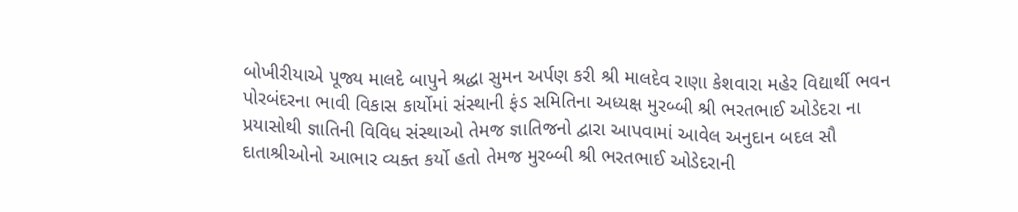બોખીરીયાએ પૂજ્ય માલદે બાપુને શ્રદ્ધા સુમન અર્પણ કરી શ્રી માલદેવ રાણા કેશવારા મહેર વિદ્યાર્થી ભવન પોરબંદરના ભાવી વિકાસ કાર્યોમાં સંસ્થાની ફંડ સમિતિના અધ્યક્ષ મુરબ્બી શ્રી ભરતભાઈ ઓડેદરા ના પ્રયાસોથી જ્ઞાતિની વિવિધ સંસ્થાઓ તેમજ જ્ઞાતિજનો દ્વારા આપવામાં આવેલ અનુદાન બદલ સૌ દાતાશ્રીઓનો આભાર વ્યક્ત કર્યો હતો તેમજ મુરબ્બી શ્રી ભરતભાઈ ઓડેદરાની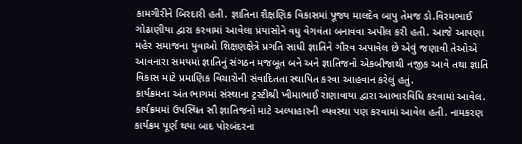કામગીરીને બિરદારી હતી. જ્ઞાતિના શૈક્ષણિક વિકાસમાં પૂજ્ય માલદેવ બાપુ તેમજ ડો.વિરમભાઈ ગોઢાણીયા દ્વારા કરવામાં આવેલા પ્રયાસોને વધુ વેગવંતા બનાવવા અપીલ કરી હતી. આજે આપણા મહેર સમાજના યુવાઓ શિક્ષણક્ષેત્રે પ્રગતિ સાધી જ્ઞાતિને ગૌરવ અપાવેલ છે એવું જણાવી તેઓએ આવનારા સમયમાં જ્ઞાતિનું સંગઠન મજબૂત બને અને જ્ઞાતિજનો એકબીજાથી નજીક આવે તથા જ્ઞાતિ વિકાસ માટે પ્રમાણિક વિચારોની સંવાદિતતા સ્થાપિત કરવા આહવાન કરેલું હતું.
કાર્યક્રમના અંત ભાગમાં સંસ્થાના ટ્રસ્ટીશ્રી ખીમાભાઈ રાણાવાયા દ્વારા આભારવિધિ કરવામાં આવેલ. કાર્યક્રમમાં ઉપસ્થિત સૌ જ્ઞાતિજનો માટે અલ્પાહારની વ્યવસ્થા પણ કરવામાં આવેલ હતી. નામકરણ કાર્યક્રમ પૂર્ણ થયા બાદ પોરબંદરના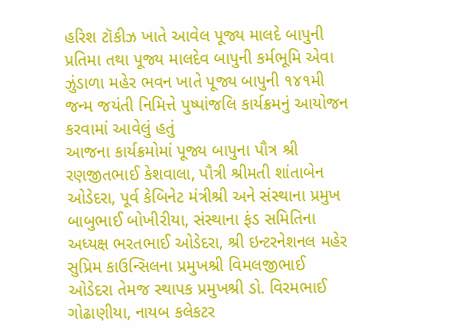હરિશ ટૉકીઝ ખાતે આવેલ પૂજ્ય માલદે બાપુની પ્રતિમા તથા પૂજ્ય માલદેવ બાપુની કર્મભૂમિ એવા ઝુંડાળા મહેર ભવન ખાતે પૂજ્ય બાપુની ૧૪૧મી જન્મ જયંતી નિમિત્તે પુષ્પાંજલિ કાર્યક્રમનું આયોજન કરવામાં આવેલું હતું
આજના કાર્યક્રમોમાં પૂજ્ય બાપુના પૌત્ર શ્રી રણજીતભાઈ કેશવાલા, પૌત્રી શ્રીમતી શાંતાબેન ઓડેદરા, પૂર્વ કેબિનેટ મંત્રીશ્રી અને સંસ્થાના પ્રમુખ બાબુભાઈ બોખીરીયા, સંસ્થાના ફંડ સમિતિના અધ્યક્ષ ભરતભાઈ ઓડેદરા, શ્રી ઇન્ટરનેશનલ મહેર સુપ્રિમ કાઉન્સિલના પ્રમુખશ્રી વિમલજીભાઈ ઓડેદરા તેમજ સ્થાપક પ્રમુખશ્રી ડો. વિરમભાઈ ગોઢાણીયા, નાયબ કલેકટર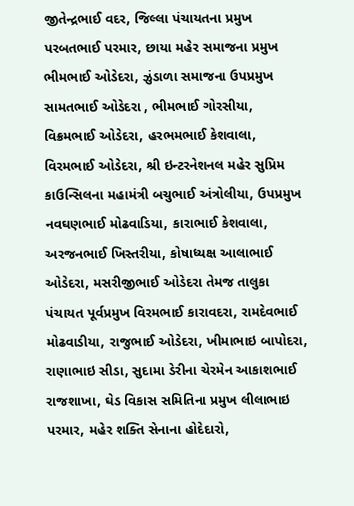જીતેન્દ્રભાઈ વદર, જિલ્લા પંચાયતના પ્રમુખ પરબતભાઈ પરમાર, છાયા મહેર સમાજના પ્રમુખ ભીમભાઈ ઓડેદરા, ઝુંડાળા સમાજના ઉપપ્રમુખ સામતભાઈ ઓડેદરા , ભીમભાઈ ગોરસીયા, વિક્રમભાઈ ઓડેદરા, હરભમભાઈ કેશવાલા, વિરમભાઈ ઓડેદરા, શ્રી ઇન્ટરનેશનલ મહેર સુપ્રિમ કાઉન્સિલના મહામંત્રી બચુભાઈ અંત્રોલીયા, ઉપપ્રમુખ નવઘણભાઈ મોઢવાડિયા, કારાભાઈ કેશવાલા, અરજનભાઈ ખિસ્તરીયા, કોષાધ્યક્ષ આલાભાઈ ઓડેદરા, મસરીજીભાઈ ઓડેદરા તેમજ તાલુકા પંચાયત પૂર્વપ્રમુખ વિરમભાઈ કારાવદરા, રામદેવભાઈ મોઢવાડીયા, રાજુભાઈ ઓડેદરા, ખીમાભાઇ બાપોદરા, રાણાભાઇ સીડા, સુદામા ડેરીના ચેરમેન આકાશભાઈ રાજશાખા, ઘેડ વિકાસ સમિતિના પ્રમુખ લીલાભાઇ પરમાર, મહેર શક્તિ સેનાના હોદેદારો,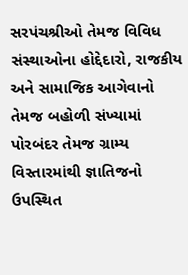સરપંચશ્રીઓ તેમજ વિવિધ સંસ્થાઓના હોદ્દેદારો, રાજકીય અને સામાજિક આગેવાનો તેમજ બહોળી સંખ્યામાં પોરબંદર તેમજ ગ્રામ્ય વિસ્તારમાંથી જ્ઞાતિજનો ઉપસ્થિત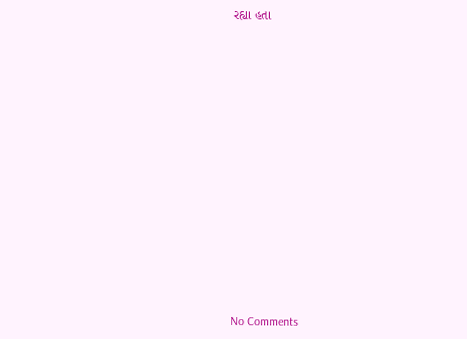રહ્યા હતા
















No Comments